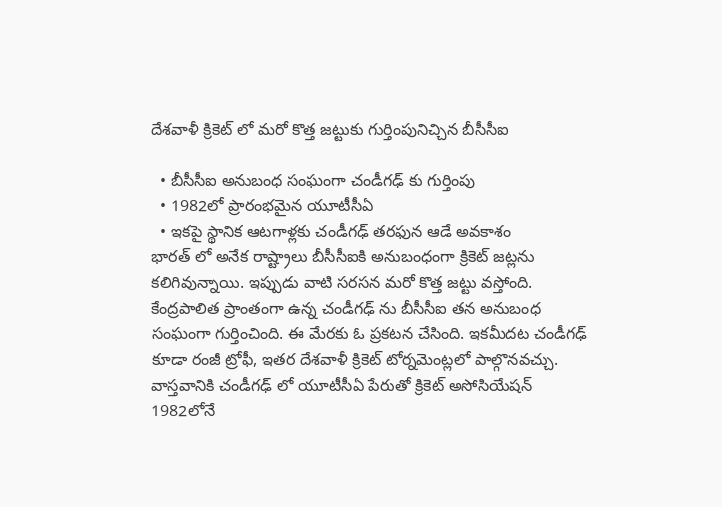దేశవాళీ క్రికెట్ లో మరో కొత్త జట్టుకు గుర్తింపునిచ్చిన బీసీసీఐ

  • బీసీసీఐ అనుబంధ సంఘంగా చండీగఢ్ కు గుర్తింపు
  • 1982లో ప్రారంభమైన యూటీసీఏ
  • ఇకపై స్థానిక ఆటగాళ్లకు చండీగఢ్ తరఫున ఆడే అవకాశం
భారత్ లో అనేక రాష్ట్రాలు బీసీసీఐకి అనుబంధంగా క్రికెట్ జట్లను కలిగివున్నాయి. ఇప్పుడు వాటి సరసన మరో కొత్త జట్టు వస్తోంది. కేంద్రపాలిత ప్రాంతంగా ఉన్న చండీగఢ్ ను బీసీసీఐ తన అనుబంధ సంఘంగా గుర్తించింది. ఈ మేరకు ఓ ప్రకటన చేసింది. ఇకమీదట చండీగఢ్ కూడా రంజీ ట్రోఫీ, ఇతర దేశవాళీ క్రికెట్ టోర్నమెంట్లలో పాల్గొనవచ్చు. వాస్తవానికి చండీగఢ్ లో యూటీసీఏ పేరుతో క్రికెట్ అసోసియేషన్ 1982లోనే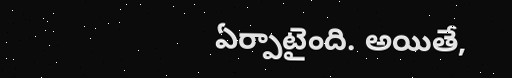ఏర్పాటైంది. అయితే,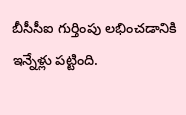బీసీసీఐ గుర్తింపు లభించడానికి ఇన్నేళ్లు పట్టింది.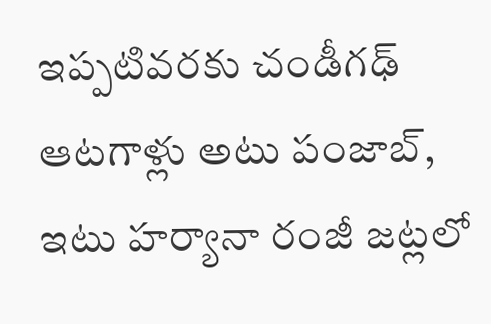ఇప్పటివరకు చండీగఢ్ ఆటగాళ్లు అటు పంజాబ్, ఇటు హర్యానా రంజీ జట్లలో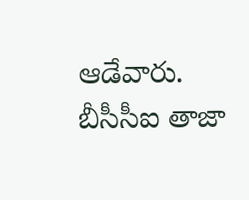ఆడేవారు. బీసీసీఐ తాజా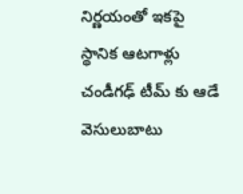నిర్ణయంతో ఇకపై స్థానిక ఆటగాళ్లు చండీగఢ్ టీమ్ కు ఆడే వెసులుబాటు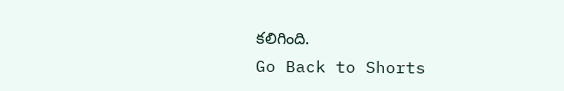కలిగింది.
Go Back to Shorts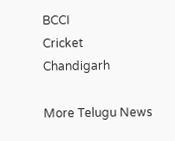BCCI
Cricket
Chandigarh

More Telugu News